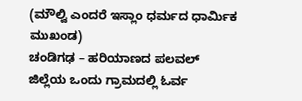(ಮೌಲ್ವಿ ಎಂದರೆ ಇಸ್ಲಾಂ ಧರ್ಮದ ಧಾರ್ಮಿಕ ಮುಖಂಡ)
ಚಂಡಿಗಢ – ಹರಿಯಾಣದ ಪಲವಲ್ ಜಿಲ್ಲೆಯ ಒಂದು ಗ್ರಾಮದಲ್ಲಿ ಓರ್ವ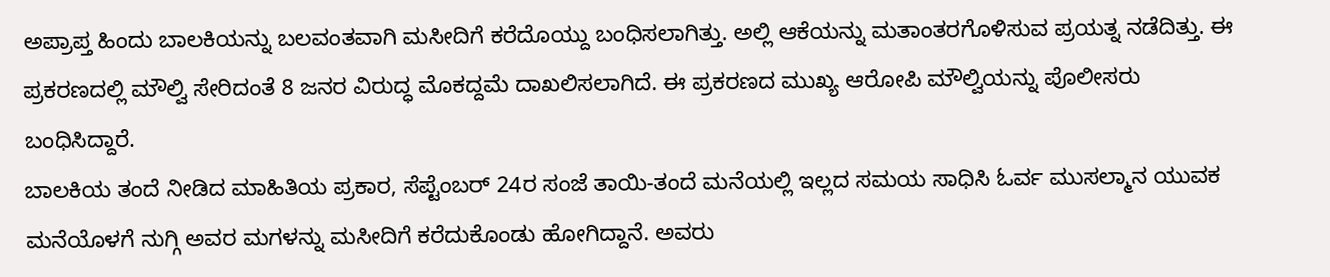ಅಪ್ರಾಪ್ತ ಹಿಂದು ಬಾಲಕಿಯನ್ನು ಬಲವಂತವಾಗಿ ಮಸೀದಿಗೆ ಕರೆದೊಯ್ದು ಬಂಧಿಸಲಾಗಿತ್ತು. ಅಲ್ಲಿ ಆಕೆಯನ್ನು ಮತಾಂತರಗೊಳಿಸುವ ಪ್ರಯತ್ನ ನಡೆದಿತ್ತು. ಈ ಪ್ರಕರಣದಲ್ಲಿ ಮೌಲ್ವಿ ಸೇರಿದಂತೆ 8 ಜನರ ವಿರುದ್ಧ ಮೊಕದ್ದಮೆ ದಾಖಲಿಸಲಾಗಿದೆ. ಈ ಪ್ರಕರಣದ ಮುಖ್ಯ ಆರೋಪಿ ಮೌಲ್ವಿಯನ್ನು ಪೊಲೀಸರು ಬಂಧಿಸಿದ್ದಾರೆ.
ಬಾಲಕಿಯ ತಂದೆ ನೀಡಿದ ಮಾಹಿತಿಯ ಪ್ರಕಾರ, ಸೆಪ್ಟೆಂಬರ್ 24ರ ಸಂಜೆ ತಾಯಿ-ತಂದೆ ಮನೆಯಲ್ಲಿ ಇಲ್ಲದ ಸಮಯ ಸಾಧಿಸಿ ಓರ್ವ ಮುಸಲ್ಮಾನ ಯುವಕ ಮನೆಯೊಳಗೆ ನುಗ್ಗಿ ಅವರ ಮಗಳನ್ನು ಮಸೀದಿಗೆ ಕರೆದುಕೊಂಡು ಹೋಗಿದ್ದಾನೆ. ಅವರು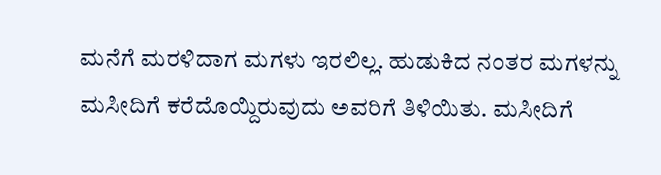ಮನೆಗೆ ಮರಳಿದಾಗ ಮಗಳು ಇರಲಿಲ್ಲ. ಹುಡುಕಿದ ನಂತರ ಮಗಳನ್ನು ಮಸೀದಿಗೆ ಕರೆದೊಯ್ದಿರುವುದು ಅವರಿಗೆ ತಿಳಿಯಿತು. ಮಸೀದಿಗೆ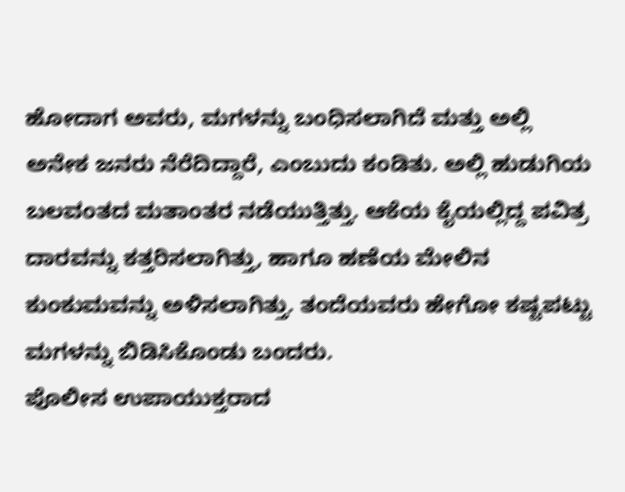ಹೋದಾಗ ಅವರು, ಮಗಳನ್ನು ಬಂಧಿಸಲಾಗಿದೆ ಮತ್ತು ಅಲ್ಲಿ ಅನೇಕ ಜನರು ನೆರೆದಿದ್ದಾರೆ, ಎಂಬುದು ಕಂಡಿತು. ಅಲ್ಲಿ ಹುಡುಗಿಯ ಬಲವಂತದ ಮತಾಂತರ ನಡೆಯುತ್ತಿತ್ತು. ಆಕೆಯ ಕೈಯಲ್ಲಿದ್ದ ಪವಿತ್ರ ದಾರವನ್ನು ಕತ್ತರಿಸಲಾಗಿತ್ತು, ಹಾಗೂ ಹಣೆಯ ಮೇಲಿನ ಕುಂಕುಮವನ್ನು ಅಳಿಸಲಾಗಿತ್ತು. ತಂದೆಯವರು ಹೇಗೋ ಕಷ್ಟಪಟ್ಟು ಮಗಳನ್ನು ಬಿಡಿಸಿಕೊಂಡು ಬಂದರು.
ಪೊಲೀಸ ಉಪಾಯುಕ್ತರಾದ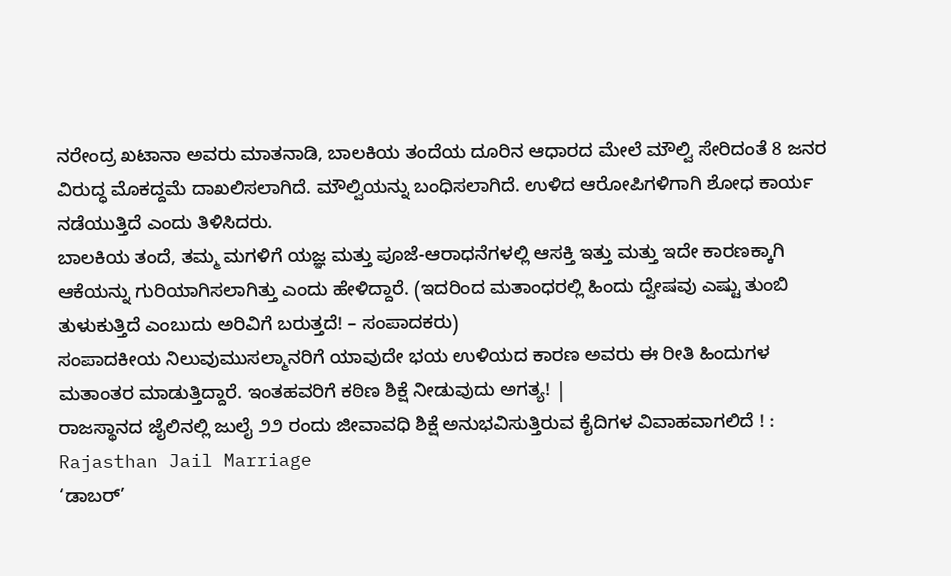ನರೇಂದ್ರ ಖಟಾನಾ ಅವರು ಮಾತನಾಡಿ, ಬಾಲಕಿಯ ತಂದೆಯ ದೂರಿನ ಆಧಾರದ ಮೇಲೆ ಮೌಲ್ವಿ ಸೇರಿದಂತೆ 8 ಜನರ ವಿರುದ್ಧ ಮೊಕದ್ದಮೆ ದಾಖಲಿಸಲಾಗಿದೆ. ಮೌಲ್ವಿಯನ್ನು ಬಂಧಿಸಲಾಗಿದೆ. ಉಳಿದ ಆರೋಪಿಗಳಿಗಾಗಿ ಶೋಧ ಕಾರ್ಯ ನಡೆಯುತ್ತಿದೆ ಎಂದು ತಿಳಿಸಿದರು.
ಬಾಲಕಿಯ ತಂದೆ, ತಮ್ಮ ಮಗಳಿಗೆ ಯಜ್ಞ ಮತ್ತು ಪೂಜೆ-ಆರಾಧನೆಗಳಲ್ಲಿ ಆಸಕ್ತಿ ಇತ್ತು ಮತ್ತು ಇದೇ ಕಾರಣಕ್ಕಾಗಿ ಆಕೆಯನ್ನು ಗುರಿಯಾಗಿಸಲಾಗಿತ್ತು ಎಂದು ಹೇಳಿದ್ದಾರೆ. (ಇದರಿಂದ ಮತಾಂಧರಲ್ಲಿ ಹಿಂದು ದ್ವೇಷವು ಎಷ್ಟು ತುಂಬಿ ತುಳುಕುತ್ತಿದೆ ಎಂಬುದು ಅರಿವಿಗೆ ಬರುತ್ತದೆ! – ಸಂಪಾದಕರು)
ಸಂಪಾದಕೀಯ ನಿಲುವುಮುಸಲ್ಮಾನರಿಗೆ ಯಾವುದೇ ಭಯ ಉಳಿಯದ ಕಾರಣ ಅವರು ಈ ರೀತಿ ಹಿಂದುಗಳ ಮತಾಂತರ ಮಾಡುತ್ತಿದ್ದಾರೆ. ಇಂತಹವರಿಗೆ ಕಠಿಣ ಶಿಕ್ಷೆ ನೀಡುವುದು ಅಗತ್ಯ! |
ರಾಜಸ್ಥಾನದ ಜೈಲಿನಲ್ಲಿ ಜುಲೈ ೨೨ ರಂದು ಜೀವಾವಧಿ ಶಿಕ್ಷೆ ಅನುಭವಿಸುತ್ತಿರುವ ಕೈದಿಗಳ ವಿವಾಹವಾಗಲಿದೆ ! : Rajasthan Jail Marriage
‘ಡಾಬರ್’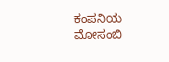ಕಂಪನಿಯ ಮೋಸಂಬಿ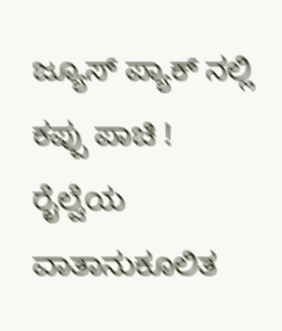ಜ್ಯೂಸ್ ಪ್ಯಾಕ್ ನಲ್ಲಿ ಕಪ್ಪು ಪಾಚಿ !
ರೈಲ್ವೆಯ ವಾತಾನುಕೂಲಿತ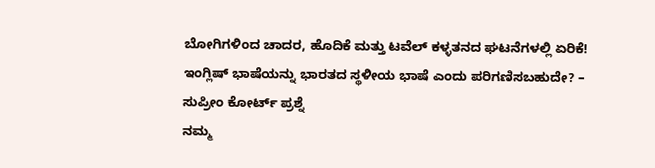ಬೋಗಿಗಳಿಂದ ಚಾದರ, ಹೊದಿಕೆ ಮತ್ತು ಟವೆಲ್ ಕಳ್ಳತನದ ಘಟನೆಗಳಲ್ಲಿ ಏರಿಕೆ!
ಇಂಗ್ಲಿಷ್ ಭಾಷೆಯನ್ನು ಭಾರತದ ಸ್ಥಳೀಯ ಭಾಷೆ ಎಂದು ಪರಿಗಣಿಸಬಹುದೇ? – ಸುಪ್ರೀಂ ಕೋರ್ಟ್ ಪ್ರಶ್ನೆ
ನಮ್ಮ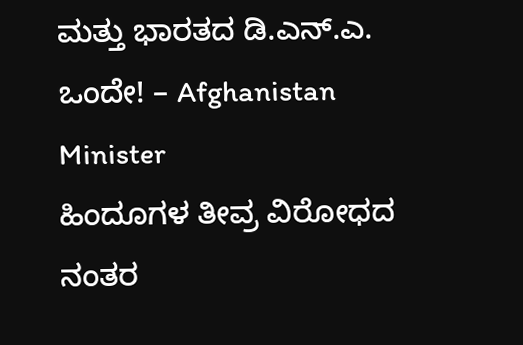ಮತ್ತು ಭಾರತದ ಡಿ.ಎನ್.ಎ. ಒಂದೇ! – Afghanistan Minister
ಹಿಂದೂಗಳ ತೀವ್ರ ವಿರೋಧದ ನಂತರ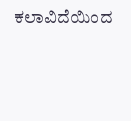ಕಲಾವಿದೆಯಿಂದ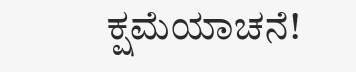ಕ್ಷಮೆಯಾಚನೆ!